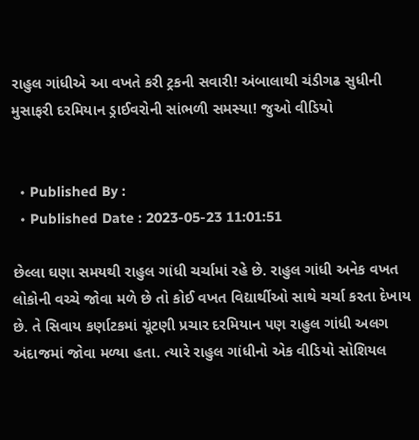રાહુલ ગાંધીએ આ વખતે કરી ટ્રકની સવારી! અંબાલાથી ચંડીગઢ સુધીની મુસાફરી દરમિયાન ડ્રાઈવરોની સાંભળી સમસ્યા! જુઓ વીડિયો


  • Published By :
  • Published Date : 2023-05-23 11:01:51

છેલ્લા ઘણા સમયથી રાહુલ ગાંધી ચર્ચામાં રહે છે. રાહુલ ગાંધી અનેક વખત લોકોની વચ્ચે જોવા મળે છે તો કોઈ વખત વિદ્યાર્થીઓ સાથે ચર્ચા કરતા દેખાય છે. તે સિવાય કર્ણાટકમાં ચૂંટણી પ્રચાર દરમિયાન પણ રાહુલ ગાંધી અલગ અંદાજમાં જોવા મળ્યા હતા. ત્યારે રાહુલ ગાંધીનો એક વીડિયો સોશિયલ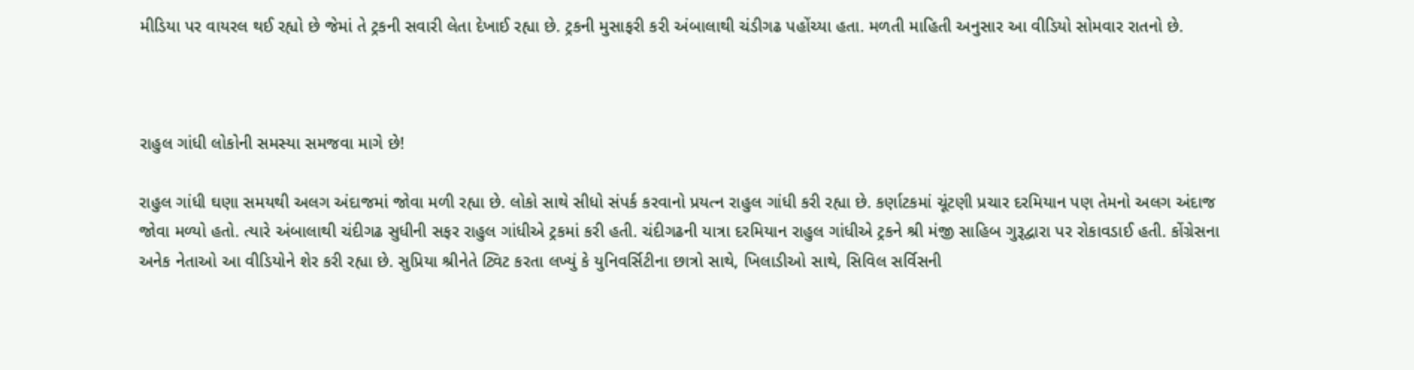મીડિયા પર વાયરલ થઈ રહ્યો છે જેમાં તે ટ્રકની સવારી લેતા દેખાઈ રહ્યા છે. ટ્રકની મુસાફરી કરી અંબાલાથી ચંડીગઢ પહોંચ્યા હતા. મળતી માહિતી અનુસાર આ વીડિયો સોમવાર રાતનો છે.



રાહુલ ગાંધી લોકોની સમસ્યા સમજવા માગે છે!

રાહુલ ગાંધી ઘણા સમયથી અલગ અંદાજમાં જોવા મળી રહ્યા છે. લોકો સાથે સીધો સંપર્ક કરવાનો પ્રયત્ન રાહુલ ગાંધી કરી રહ્યા છે. કર્ણાટકમાં ચૂંટણી પ્રચાર દરમિયાન પણ તેમનો અલગ અંદાજ જોવા મળ્યો હતો. ત્યારે અંબાલાથી ચંદીગઢ સુધીની સફર રાહુલ ગાંધીએ ટ્રકમાં કરી હતી. ચંદીગઢની યાત્રા દરમિયાન રાહુલ ગાંધીએ ટ્રકને શ્રી મંજી સાહિબ ગુરૂદ્વારા પર રોકાવડાઈ હતી. કોંગ્રેસના અનેક નેતાઓ આ વીડિયોને શેર કરી રહ્યા છે. સુપ્રિયા શ્રીનેતે ટ્વિટ કરતા લખ્યું કે યુનિવર્સિટીના છાત્રો સાથે, ખિલાડીઓ સાથે, સિવિલ સર્વિસની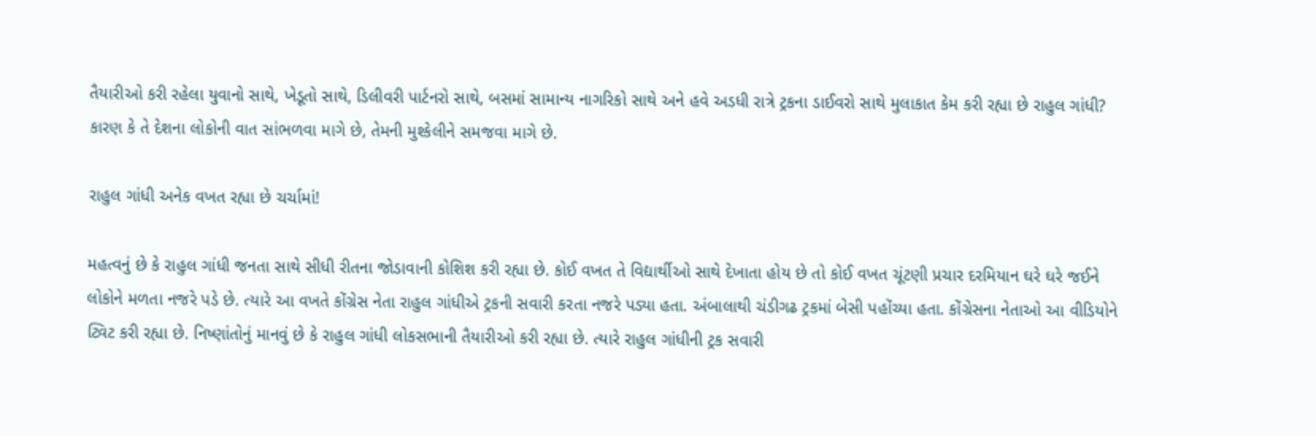તૈયારીઓ કરી રહેલા યુવાનો સાથે, ખેડૂતો સાથે, ડિલીવરી પાર્ટનરો સાથે, બસમાં સામાન્ય નાગરિકો સાથે અને હવે અડધી રાત્રે ટ્રકના ડાઈવરો સાથે મુલાકાત કેમ કરી રહ્યા છે રાહુલ ગાંધી? કારણ કે તે દેશના લોકોની વાત સાંભળવા માગે છે, તેમની મુશ્કેલીને સમજવા માગે છે.

રાહુલ ગાંધી અનેક વખત રહ્યા છે ચર્ચામાં!

મહત્વનું છે કે રાહુલ ગાંધી જનતા સાથે સીધી રીતના જોડાવાની કોશિશ કરી રહ્યા છે. કોઈ વખત તે વિદ્યાર્થીઓ સાથે દેખાતા હોય છે તો કોઈ વખત ચૂંટણી પ્રચાર દરમિયાન ઘરે ઘરે જઈને લોકોને મળતા નજરે પડે છે. ત્યારે આ વખતે કોંગ્રેસ નેતા રાહુલ ગાંધીએ ટ્રકની સવારી કરતા નજરે પડ્યા હતા. અંબાલાથી ચંડીગઢ ટ્રકમાં બેસી પહોંચ્યા હતા. કોંગ્રેસના નેતાઓ આ વીડિયોને ટ્વિટ કરી રહ્યા છે. નિષ્ણાંતોનું માનવું છે કે રાહુલ ગાંધી લોકસભાની તૈયારીઓ કરી રહ્યા છે. ત્યારે રાહુલ ગાંધીની ટ્રક સવારી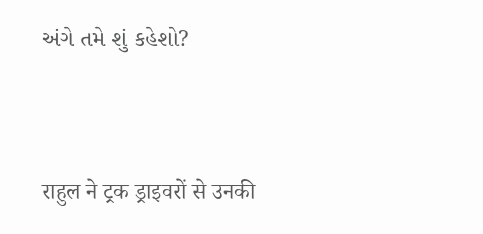અંગે તમે શું કહેશો?


राहुल ने ट्रक ड्राइवरों से उनकी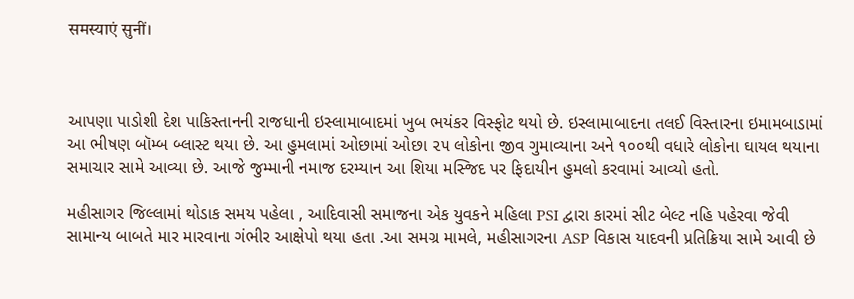समस्याएं सुनीं।



આપણા પાડોશી દેશ પાકિસ્તાનની રાજધાની ઇસ્લામાબાદમાં ખુબ ભયંકર વિસ્ફોટ થયો છે. ઇસ્લામાબાદના તલઈ વિસ્તારના ઇમામબાડામાં આ ભીષણ બૉમ્બ બ્લાસ્ટ થયા છે. આ હુમલામાં ઓછામાં ઓછા ૨૫ લોકોના જીવ ગુમાવ્યાના અને ૧૦૦થી વધારે લોકોના ઘાયલ થયાના સમાચાર સામે આવ્યા છે. આજે જુમ્માની નમાજ દરમ્યાન આ શિયા મસ્જિદ પર ફિદાયીન હુમલો કરવામાં આવ્યો હતો.

મહીસાગર જિલ્લામાં થોડાક સમય પહેલા , આદિવાસી સમાજના એક યુવકને મહિલા PSI દ્વારા કારમાં સીટ બેલ્ટ નહિ પહેરવા જેવી સામાન્ય બાબતે માર મારવાના ગંભીર આક્ષેપો થયા હતા .આ સમગ્ર મામલે, મહીસાગરના ASP વિકાસ યાદવની પ્રતિક્રિયા સામે આવી છે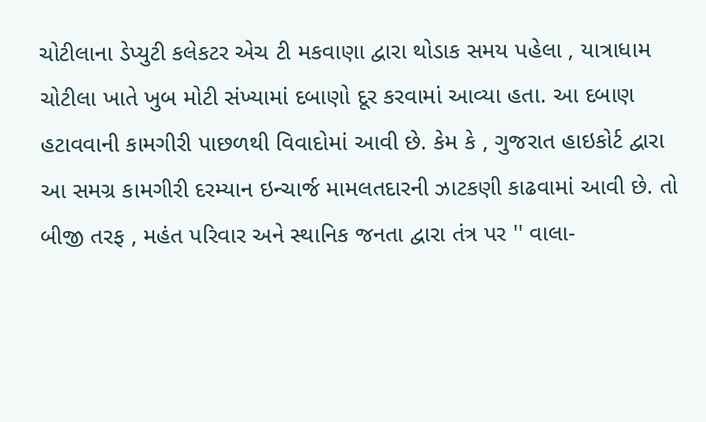ચોટીલાના ડેપ્યુટી કલેકટર એચ ટી મકવાણા દ્વારા થોડાક સમય પહેલા , યાત્રાધામ ચોટીલા ખાતે ખુબ મોટી સંખ્યામાં દબાણો દૂર કરવામાં આવ્યા હતા. આ દબાણ હટાવવાની કામગીરી પાછળથી વિવાદોમાં આવી છે. કેમ કે , ગુજરાત હાઇકોર્ટ દ્વારા આ સમગ્ર કામગીરી દરમ્યાન ઇન્ચાર્જ મામલતદારની ઝાટકણી કાઢવામાં આવી છે. તો બીજી તરફ , મહંત પરિવાર અને સ્થાનિક જનતા દ્વારા તંત્ર પર '' વાલા-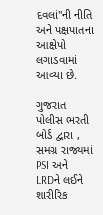દવલાં"ની નીતિ અને પક્ષપાતના આક્ષેપો લગાડવામાં આવ્યા છે.

ગુજરાત પોલીસ ભરતી બોર્ડ દ્વારા , સમગ્ર રાજ્યમાં PSI અને LRDને લઈને શારીરિક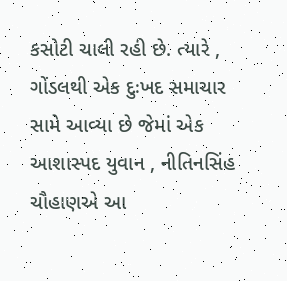કસોટી ચાલી રહી છે. ત્યારે , ગોંડલથી એક દુઃખદ સમાચાર સામે આવ્યા છે જેમાં એક આશાસ્પદ યુવાન , નીતિનસિંહ ચૌહાણએ આ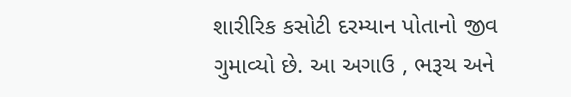શારીરિક કસોટી દરમ્યાન પોતાનો જીવ ગુમાવ્યો છે. આ અગાઉ , ભરૂચ અને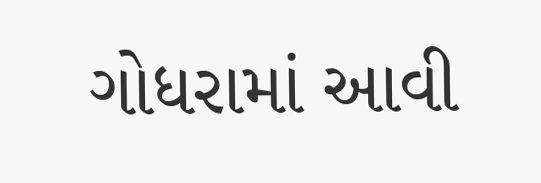ગોધરામાં આવી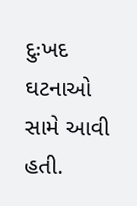દુઃખદ ઘટનાઓ સામે આવી હતી.